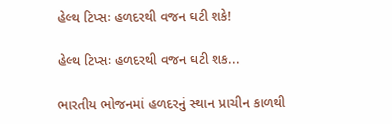હેલ્થ ટિપ્સઃ હળદરથી વજન ઘટી શકે!

હેલ્થ ટિપ્સઃ હળદરથી વજન ઘટી શક...

ભારતીય ભોજનમાં હળદરનું સ્થાન પ્રાચીન કાળથી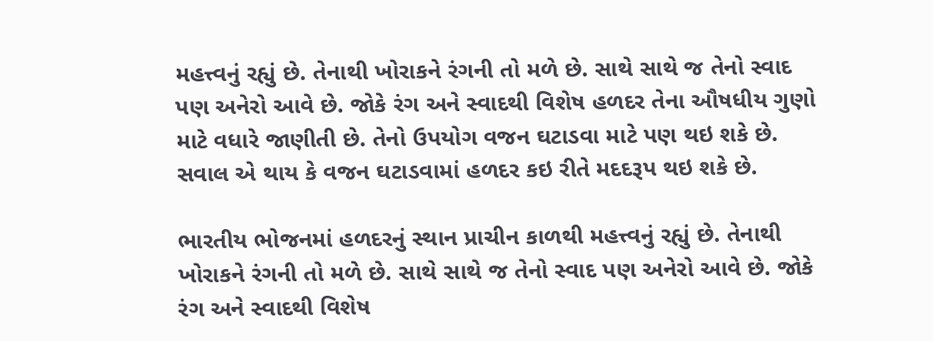મહત્ત્વનું રહ્યું છે. તેનાથી ખોરાકને રંગની તો મળે છે. સાથે સાથે જ તેનો સ્વાદ પણ અનેરો આવે છે. જોકે રંગ અને સ્વાદથી વિશેષ હળદર તેના ઔષધીય ગુણો માટે વધારે જાણીતી છે. તેનો ઉપયોગ વજન ઘટાડવા માટે પણ થઇ શકે છે. સવાલ એ થાય કે વજન ઘટાડવામાં હળદર કઇ રીતે મદદરૂપ થઇ શકે છે.

ભારતીય ભોજનમાં હળદરનું સ્થાન પ્રાચીન કાળથી મહત્ત્વનું રહ્યું છે. તેનાથી ખોરાકને રંગની તો મળે છે. સાથે સાથે જ તેનો સ્વાદ પણ અનેરો આવે છે. જોકે રંગ અને સ્વાદથી વિશેષ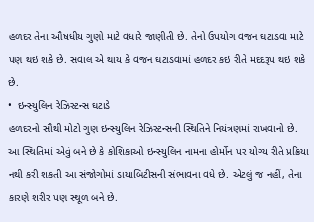હળદર તેના ઔષધીય ગુણો માટે વધારે જાણીતી છે. તેનો ઉપયોગ વજન ઘટાડવા માટે પણ થઇ શકે છે. સવાલ એ થાય કે વજન ઘટાડવામાં હળદર કઇ રીતે મદદરૂપ થઇ શકે છે.
•  ઇન્સ્યુલિન રેઝિસ્ટન્સ ઘટાડે
હળદરનો સૌથી મોટો ગુણ ઇન્સ્યુલિન રેઝિસ્ટન્સની સ્થિતિને નિયંત્રણમાં રાખવાનો છે. આ સ્થિતિમાં એવું બને છે કે કોશિકાઓ ઇન્સ્યુલિન નામના હોર્મોન પર યોગ્ય રીતે પ્રક્રિયા નથી કરી શકતી આ સંજોગોમાં ડાયાબિટીસની સંભાવના વધે છે. એટલું જ નહીં, તેના કારણે શરીર પણ સ્થૂળ બને છે.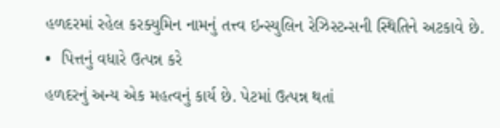હળદરમાં રહેલ કરક્યુમિન નામનું તત્ત્વ ઇન્સ્યુલિન રેઝિસ્ટન્સની સ્થિતિને અટકાવે છે.
•  પિત્તનું વધારે ઉત્પન્ન કરે
હળદરનું અન્ય એક મહત્વનું કાર્ય છે. પેટમાં ઉત્પન્ન થતાં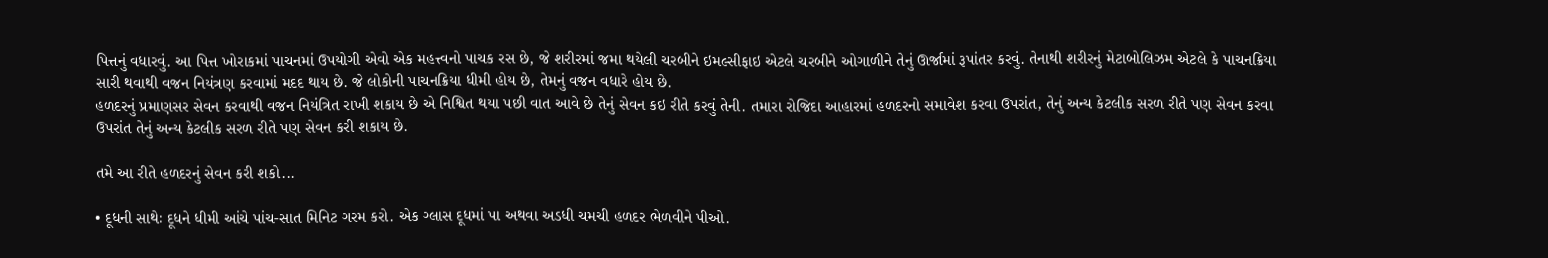પિત્તનું વધારવું. આ પિત્ત ખોરાકમાં પાચનમાં ઉપયોગી એવો એક મહત્ત્વનો પાચક રસ છે, જે શરીરમાં જમા થયેલી ચરબીને ઇમલ્સીફાઇ એટલે ચરબીને ઓગાળીને તેનું ઊર્જામાં રૂપાંતર કરવું. તેનાથી શરીરનું મેટાબોલિઝમ એટલે કે પાચનક્રિયા સારી થવાથી વજન નિયંત્રણ કરવામાં મદદ થાય છે. જે લોકોની પાચનક્રિયા ધીમી હોય છે, તેમનું વજન વધારે હોય છે.
હળદરનું પ્રમાણસર સેવન કરવાથી વજન નિયંત્રિત રાખી શકાય છે એ નિશ્વિત થયા પછી વાત આવે છે તેનું સેવન કઇ રીતે કરવું તેની. તમારા રોજિદા આહારમાં હળદરનો સમાવેશ કરવા ઉપરાંત, તેનું અન્ય કેટલીક સરળ રીતે પણ સેવન કરવા ઉપરાંત તેનું અન્ય કેટલીક સરળ રીતે પણ સેવન કરી શકાય છે.

તમે આ રીતે હળદરનું સેવન કરી શકો...

• દૂધની સાથેઃ દૂધને ધીમી આંચે પાંચ-સાત મિનિટ ગરમ કરો. એક ગ્લાસ દૂધમાં પા અથવા અડધી ચમચી હળદર ભેળવીને પીઓ.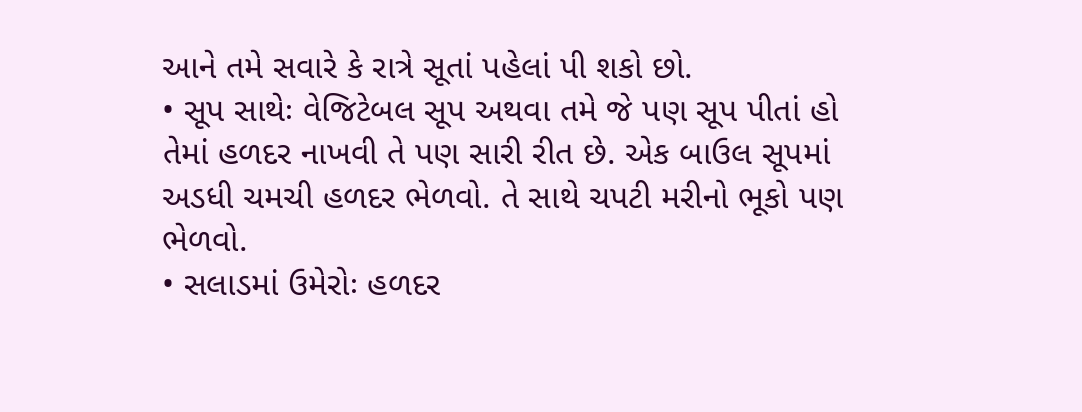આને તમે સવારે કે રાત્રે સૂતાં પહેલાં પી શકો છો.
• સૂપ સાથેઃ વેજિટેબલ સૂપ અથવા તમે જે પણ સૂપ પીતાં હો તેમાં હળદર નાખવી તે પણ સારી રીત છે. એક બાઉલ સૂપમાં અડધી ચમચી હળદર ભેળવો. તે સાથે ચપટી મરીનો ભૂકો પણ ભેળવો.
• સલાડમાં ઉમેરોઃ હળદર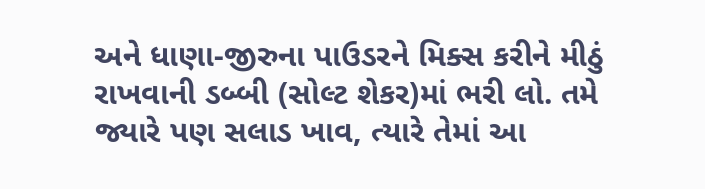અને ધાણા-જીરુના પાઉડરને મિક્સ કરીને મીઠું રાખવાની ડબ્બી (સોલ્ટ શેકર)માં ભરી લો. તમે જ્યારે પણ સલાડ ખાવ, ત્યારે તેમાં આ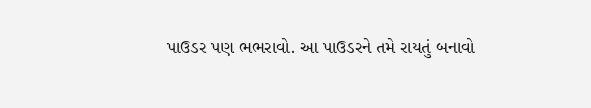પાઉડર પણ ભભરાવો. આ પાઉડરને તમે રાયતું બનાવો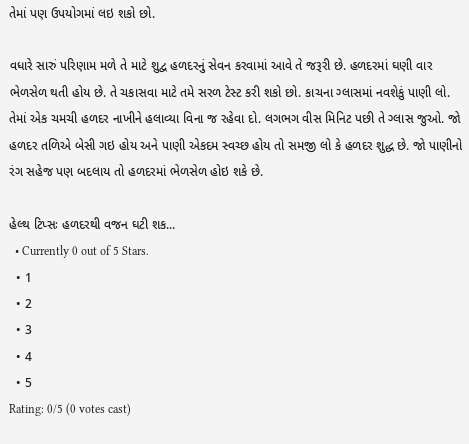તેમાં પણ ઉપયોગમાં લઇ શકો છો.

વધારે સારું પરિણામ મળે તે માટે શુદ્વ હળદરનું સેવન કરવામાં આવે તે જરૂરી છે. હળદરમાં ઘણી વાર ભેળસેળ થતી હોય છે. તે ચકાસવા માટે તમે સરળ ટેસ્ટ કરી શકો છો. કાચના ગ્લાસમાં નવશેકું પાણી લો. તેમાં એક ચમચી હળદર નાખીને હલાવ્યા વિના જ રહેવા દો. લગભગ વીસ મિનિટ પછી તે ગ્લાસ જુઓ. જો હળદર તળિએ બેસી ગઇ હોય અને પાણી એકદમ સ્વચ્છ હોય તો સમજી લો કે હળદર શુદ્ધ છે. જો પાણીનો રંગ સહેજ પણ બદલાય તો હળદરમાં ભેળસેળ હોઇ શકે છે.

હેલ્થ ટિપ્સઃ હળદરથી વજન ઘટી શક...
  • Currently 0 out of 5 Stars.
  • 1
  • 2
  • 3
  • 4
  • 5
Rating: 0/5 (0 votes cast)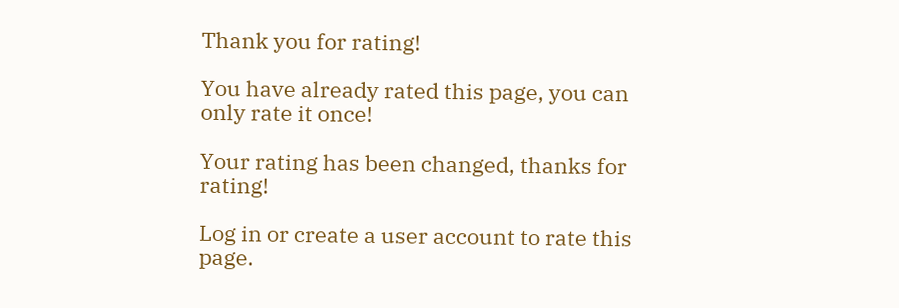Thank you for rating!

You have already rated this page, you can only rate it once!

Your rating has been changed, thanks for rating!

Log in or create a user account to rate this page.